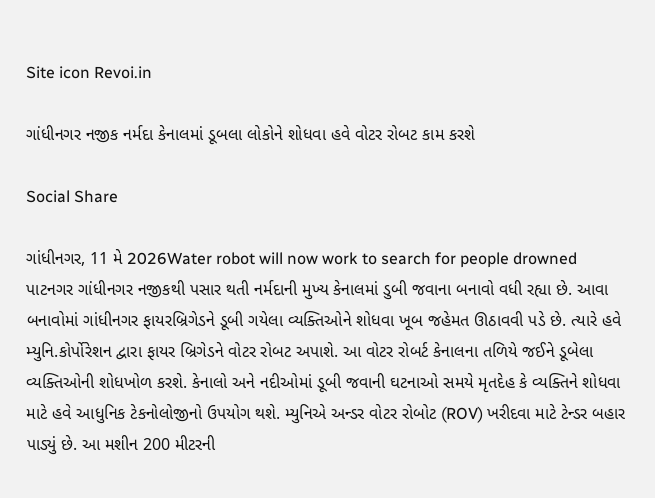Site icon Revoi.in

ગાંધીનગર નજીક નર્મદા કેનાલમાં ડૂબલા લોકોને શોધવા હવે વોટર રોબટ કામ કરશે

Social Share

ગાંધીનગર, 11 મે 2026Water robot will now work to search for people drowned પાટનગર ગાંધીનગર નજીકથી પસાર થતી નર્મદાની મુખ્ય કેનાલમાં ડુબી જવાના બનાવો વધી રહ્યા છે. આવા બનાવોમાં ગાંધીનગર ફાયરબ્રિગેડને ડૂબી ગયેલા વ્યક્તિઓને શોધવા ખૂબ જહેમત ઊઠાવવી પડે છે. ત્યારે હવે મ્યુનિ.કોર્પોરેશન દ્વારા ફાયર બ્રિગેડને વોટર રોબટ અપાશે. આ વોટર રોબર્ટ કેનાલના તળિયે જઈને ડૂબેલા વ્યક્તિઓની શોધખોળ કરશે. કેનાલો અને નદીઓમાં ડૂબી જવાની ઘટનાઓ સમયે મૃતદેહ કે વ્યક્તિને શોધવા માટે હવે આધુનિક ટેકનોલોજીનો ઉપયોગ થશે. મ્યુનિએ અન્ડર વોટર રોબોટ (ROV) ખરીદવા માટે ટેન્ડર બહાર પાડ્યું છે. આ મશીન 200 મીટરની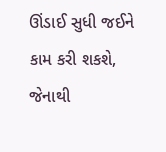ઊંડાઈ સુધી જઈને કામ કરી શકશે, જેનાથી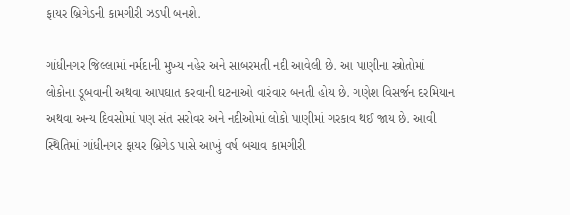ફાયર બ્રિગેડની કામગીરી ઝડપી બનશે.

ગાંધીનગર જિલ્લામાં નર્મદાની મુખ્ય નહેર અને સાબરમતી નદી આવેલી છે. આ પાણીના સ્ત્રોતોમાં લોકોના ડૂબવાની અથવા આપઘાત કરવાની ઘટનાઓ વારંવાર બનતી હોય છે. ગણેશ વિસર્જન દરમિયાન અથવા અન્ય દિવસોમાં પણ સંત સરોવર અને નદીઓમાં લોકો પાણીમાં ગરકાવ થઈ જાય છે. આવી સ્થિતિમાં ગાંધીનગર ફાયર બ્રિગેડ પાસે આખું વર્ષ બચાવ કામગીરી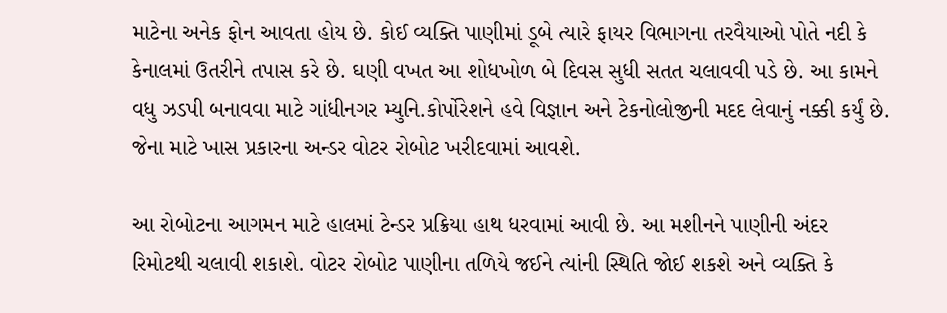માટેના અનેક ફોન આવતા હોય છે. કોઈ વ્યક્તિ પાણીમાં ડૂબે ત્યારે ફાયર વિભાગના તરવૈયાઓ પોતે નદી કે કેનાલમાં ઉતરીને તપાસ કરે છે. ઘણી વખત આ શોધખોળ બે દિવસ સુધી સતત ચલાવવી પડે છે. આ કામને વધુ ઝડપી બનાવવા માટે ગાંધીનગર મ્યુનિ.કોર્પોરેશને હવે વિજ્ઞાન અને ટેકનોલોજીની મદદ લેવાનું નક્કી કર્યું છે. જેના માટે ખાસ પ્રકારના અન્ડર વોટર રોબોટ ખરીદવામાં આવશે.

આ રોબોટના આગમન માટે હાલમાં ટેન્ડર પ્રક્રિયા હાથ ધરવામાં આવી છે. આ મશીનને પાણીની અંદર રિમોટથી ચલાવી શકાશે. વોટર રોબોટ પાણીના તળિયે જઈને ત્યાંની સ્થિતિ જોઈ શકશે અને વ્યક્તિ કે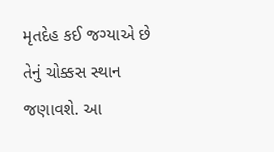મૃતદેહ કઈ જગ્યાએ છે તેનું ચોક્કસ સ્થાન જણાવશે. આ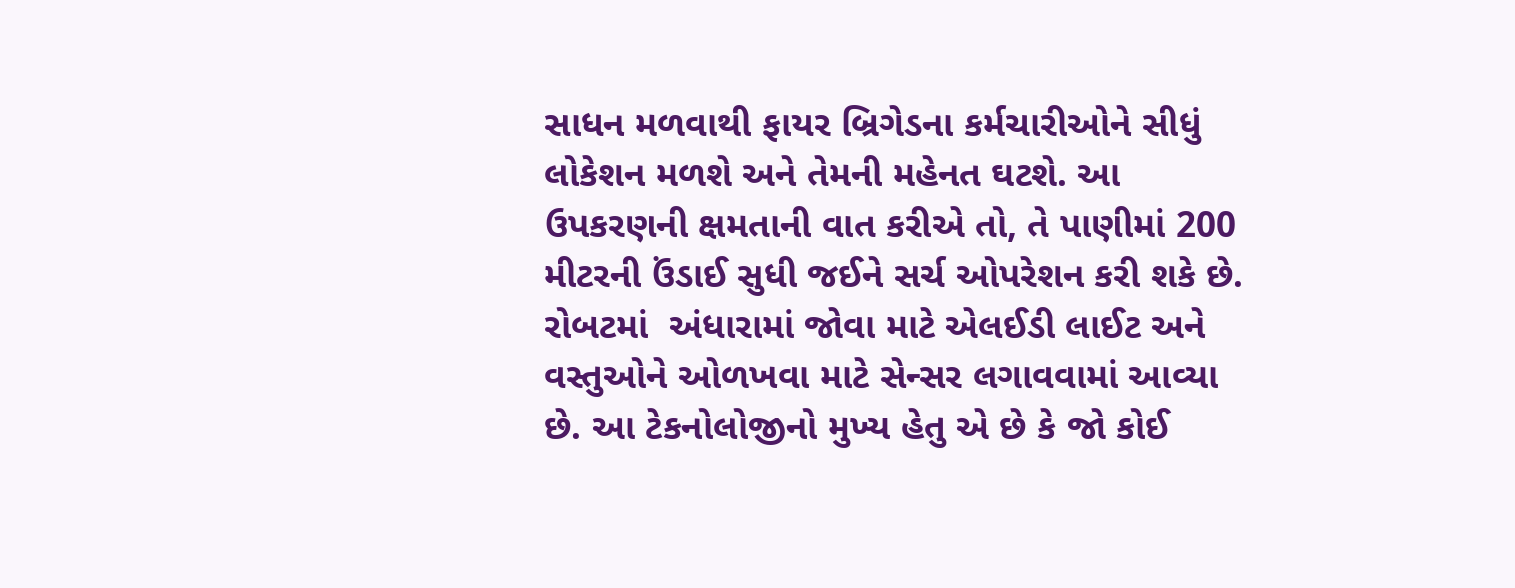સાધન મળવાથી ફાયર બ્રિગેડના કર્મચારીઓને સીધું લોકેશન મળશે અને તેમની મહેનત ઘટશે. આ ઉપકરણની ક્ષમતાની વાત કરીએ તો, તે પાણીમાં 200 મીટરની ઉંડાઈ સુધી જઈને સર્ચ ઓપરેશન કરી શકે છે. રોબટમાં  અંધારામાં જોવા માટે એલઈડી લાઈટ અને વસ્તુઓને ઓળખવા માટે સેન્સર લગાવવામાં આવ્યા છે. આ ટેકનોલોજીનો મુખ્ય હેતુ એ છે કે જો કોઈ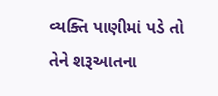વ્યક્તિ પાણીમાં પડે તો તેને શરૂઆતના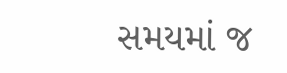સમયમાં જ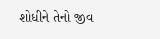શોધીને તેનો જીવ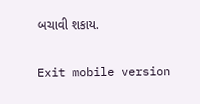બચાવી શકાય.

Exit mobile version